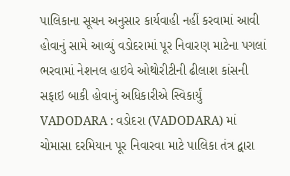પાલિકાના સૂચન અનુસાર કાર્યવાહી નહીં કરવામાં આવી હોવાનું સામે આવ્યું વડોદરામાં પૂર નિવારણ માટેના પગલાં ભરવામાં નેશનલ હાઇવે ઓથોરીટીની ઢીલાશ કાંસની સફાઇ બાકી હોવાનું અધિકારીએ સ્વિકાર્યું VADODARA : વડોદરા (VADODARA) માં ચોમાસા દરમિયાન પૂર નિવારવા માટે પાલિકા તંત્ર દ્વારા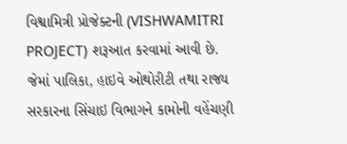વિશ્વામિત્રી પ્રોજેક્ટની (VISHWAMITRI PROJECT) શરૂઆત કરવામાં આવી છે. જેમાં પાલિકા, હાઇવે ઓથોરીટી તથા રાજ્ય સરકારના સિંચાઇ વિભાગને કામોની વહેંચણી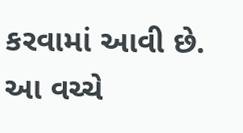કરવામાં આવી છે. આ વચ્ચે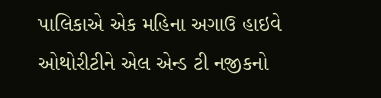પાલિકાએ એક મહિના અગાઉ હાઇવે ઓથોરીટીને એલ એન્ડ ટી નજીકનો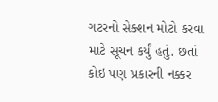ગટરનો સેક્શન મોટો કરવા માટે સૂચન કર્યું હતું. છતાં કોઇ પણ પ્રકારની નક્કર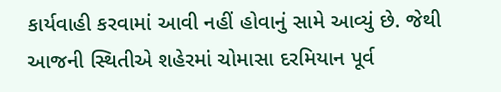કાર્યવાહી કરવામાં આવી નહીં હોવાનું સામે આવ્યું છે. જેથી આજની સ્થિતીએ શહેરમાં ચોમાસા દરમિયાન પૂર્વ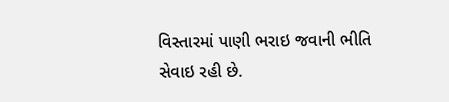વિસ્તારમાં પાણી ભરાઇ જવાની ભીતિ સેવાઇ રહી છે.